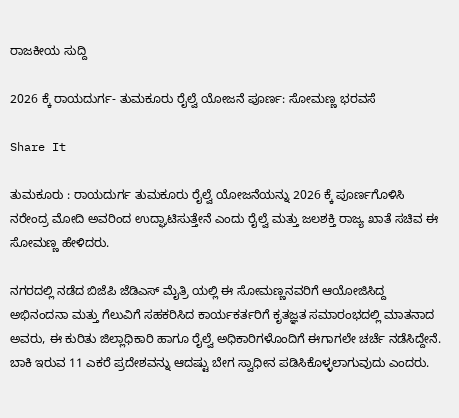ರಾಜಕೀಯ ಸುದ್ದಿ

2026 ಕ್ಕೆ ರಾಯದುರ್ಗ- ತುಮಕೂರು ರೈಲ್ವೆ ಯೋಜನೆ ಪೂರ್ಣ: ಸೋಮಣ್ಣ ಭರವಸೆ

Share It

ತುಮಕೂರು : ರಾಯದುರ್ಗ ತುಮಕೂರು ರೈಲ್ವೆ ಯೋಜನೆಯನ್ನು 2026 ಕ್ಕೆ ಪೂರ್ಣಗೊಳಿಸಿ ನರೇಂದ್ರ ಮೋದಿ ಅವರಿಂದ ಉದ್ಘಾಟಿಸುತ್ತೇನೆ ಎಂದು ರೈಲ್ವೆ ಮತ್ತು ಜಲಶಕ್ತಿ ರಾಜ್ಯ ಖಾತೆ ಸಚಿವ ಈ ಸೋಮಣ್ಣ ಹೇಳಿದರು.

ನಗರದಲ್ಲಿ ನಡೆದ ಬಿಜೆಪಿ ಜೆಡಿಎಸ್ ಮೈತ್ರಿ ಯಲ್ಲಿ ಈ ಸೋಮಣ್ಣನವರಿಗೆ ಆಯೋಜಿಸಿದ್ದ ಅಭಿನಂದನಾ ಮತ್ತು ಗೆಲುವಿಗೆ ಸಹಕರಿಸಿದ ಕಾರ್ಯಕರ್ತರಿಗೆ ಕೃತಜ್ಞತ ಸಮಾರಂಭದಲ್ಲಿ ಮಾತನಾದ ಅವರು, ಈ ಕುರಿತು ಜಿಲ್ಲಾಧಿಕಾರಿ ಹಾಗೂ ರೈಲ್ವೆ ಅಧಿಕಾರಿಗಳೊಂದಿಗೆ ಈಗಾಗಲೇ ಚರ್ಚೆ ನಡೆಸಿದ್ದೇನೆ. ಬಾಕಿ ಇರುವ 11 ಎಕರೆ ಪ್ರದೇಶವನ್ನು ಆದಷ್ಟು ಬೇಗ ಸ್ವಾಧೀನ ಪಡಿಸಿಕೊಳ್ಳಲಾಗುವುದು ಎಂದರು.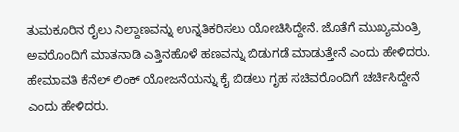ತುಮಕೂರಿನ ರೈಲು ನಿಲ್ದಾಣವನ್ನು ಉನ್ನತಿಕರಿಸಲು ಯೋಚಿಸಿದ್ದೇನೆ. ಜೊತೆಗೆ ಮುಖ್ಯಮಂತ್ರಿ ಅವರೊಂದಿಗೆ ಮಾತನಾಡಿ ಎತ್ತಿನಹೊಳೆ ಹಣವನ್ನು ಬಿಡುಗಡೆ ಮಾಡುತ್ತೇನೆ ಎಂದು ಹೇಳಿದರು. ಹೇಮಾವತಿ ಕೆನೆಲ್ ಲಿಂಕ್ ಯೋಜನೆಯನ್ನು ಕೈ ಬಿಡಲು ಗೃಹ ಸಚಿವರೊಂದಿಗೆ ಚರ್ಚಿಸಿದ್ದೇನೆ ಎಂದು ಹೇಳಿದರು.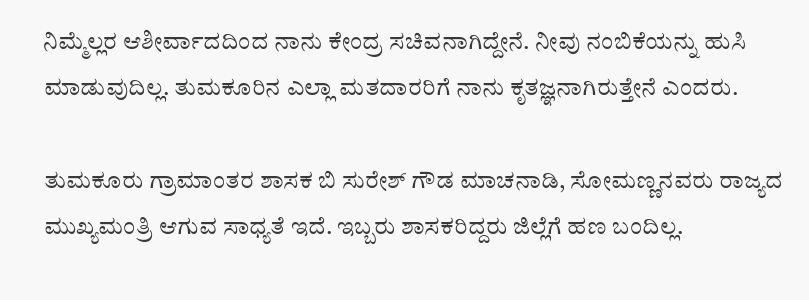ನಿಮ್ಮೆಲ್ಲರ ಆಶೀರ್ವಾದದಿಂದ ನಾನು ಕೇಂದ್ರ ಸಚಿವನಾಗಿದ್ದೇನೆ. ನೀವು ನಂಬಿಕೆಯನ್ನು ಹುಸಿ ಮಾಡುವುದಿಲ್ಲ. ತುಮಕೂರಿನ ಎಲ್ಲಾ ಮತದಾರರಿಗೆ ನಾನು ಕೃತಜ್ಞನಾಗಿರುತ್ತೇನೆ ಎಂದರು.

ತುಮಕೂರು ಗ್ರಾಮಾಂತರ ಶಾಸಕ ಬಿ ಸುರೇಶ್ ಗೌಡ ಮಾಚನಾಡಿ, ಸೋಮಣ್ಣನವರು ರಾಜ್ಯದ ಮುಖ್ಯಮಂತ್ರಿ ಆಗುವ ಸಾಧ್ಯತೆ ಇದೆ. ಇಬ್ಬರು ಶಾಸಕರಿದ್ದರು ಜಿಲ್ಲೆಗೆ ಹಣ ಬಂದಿಲ್ಲ.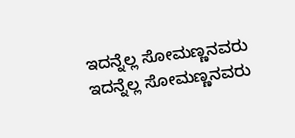ಇದನ್ನೆಲ್ಲ ಸೋಮಣ್ಣನವರು ಇದನ್ನೆಲ್ಲ ಸೋಮಣ್ಣನವರು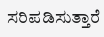ಸರಿಪಡಿಸುತ್ತಾರೆ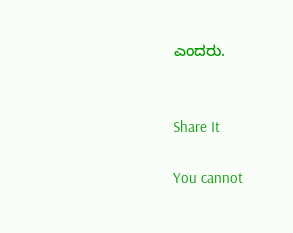ಎಂದರು.


Share It

You cannot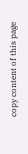copy content of this page